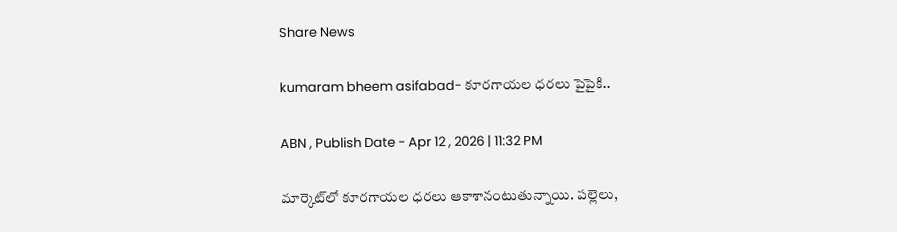Share News

kumaram bheem asifabad- కూరగాయల ధరలు పైపైకి..

ABN , Publish Date - Apr 12 , 2026 | 11:32 PM

మార్కెట్‌లో కూరగాయల ధరలు ఆకాశానంటుతున్నాయి. పల్లెలు,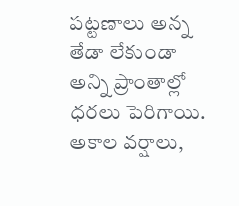పట్టణాలు అన్న తేడా లేకుండా అన్ని ప్రాంతాల్లో ధరలు పెరిగాయి. అకాల వర్షాలు,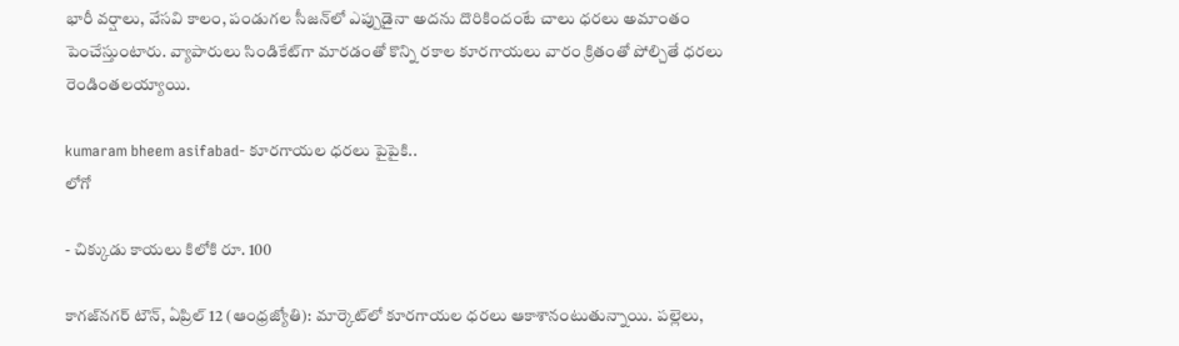భారీ వర్షాలు, వేసవి కాలం, పండుగల సీజన్‌లో ఎప్పుడైనా అదను దొరికిందంటే చాలు ధరలు అమాంతం పెంచేస్తుంటారు. వ్యాపారులు సిండికేట్‌గా మారడంతో కొన్ని రకాల కూరగాయలు వారం క్రితంతో పోల్చితే ధరలు రెండింతలయ్యాయి.

kumaram bheem asifabad- కూరగాయల ధరలు పైపైకి..
లోగో

- చిక్కుడు కాయలు కిలోకి రూ. 100

కాగజ్‌నగర్‌ టౌన్‌, ఏప్రిల్‌ 12 (ఆంధ్రజ్యోతి): మార్కెట్‌లో కూరగాయల ధరలు ఆకాశానంటుతున్నాయి. పల్లెలు,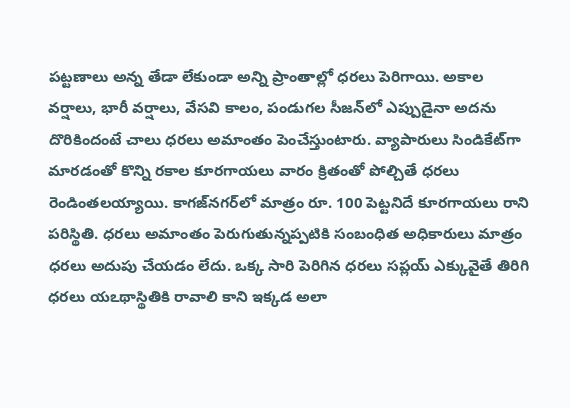పట్టణాలు అన్న తేడా లేకుండా అన్ని ప్రాంతాల్లో ధరలు పెరిగాయి. అకాల వర్షాలు, భారీ వర్షాలు, వేసవి కాలం, పండుగల సీజన్‌లో ఎప్పుడైనా అదను దొరికిందంటే చాలు ధరలు అమాంతం పెంచేస్తుంటారు. వ్యాపారులు సిండికేట్‌గా మారడంతో కొన్ని రకాల కూరగాయలు వారం క్రితంతో పోల్చితే ధరలు రెండింతలయ్యాయి. కాగజ్‌నగర్‌లో మాత్రం రూ. 100 పెట్టనిదే కూరగాయలు రాని పరిస్థితి. ధరలు అమాంతం పెరుగుతున్నప్పటికి సంబంధిత అధికారులు మాత్రం ధరలు అదుపు చేయడం లేదు. ఒక్క సారి పెరిగిన ధరలు సప్లయ్‌ ఎక్కువైతే తిరిగి ధరలు యఽథాస్థితికి రావాలి కాని ఇక్కడ అలా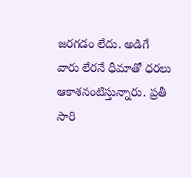జరగడం లేదు. అడిగే వారు లేరనే ధీమాతో ధరలు ఆకాశనంటిస్తున్నారు. ప్రతీ సారి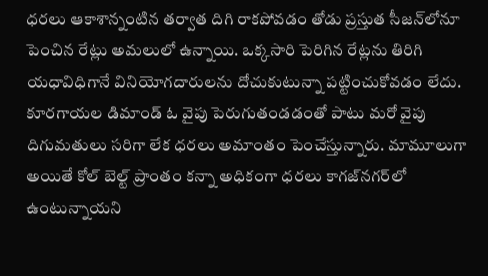ధరలు ఆకాశాన్నంటిన తర్వాత దిగి రాకపోవడం తోడు ప్రస్తుత సీజన్‌లోనూ పెంచిన రేట్లు అమలులో ఉన్నాయి. ఒక్కసారి పెరిగిన రేట్లను తిరిగి యధావిధిగానే వినియోగదారులను దోచుకుటున్నా పట్టించుకోవడం లేదు. కూరగాయల డిమాండ్‌ ఓ వైపు పెరుగుతండడంతో పాటు మరో వైపు దిగుమతులు సరిగా లేక ధరలు అమాంతం పెంచేస్తున్నారు. మామూలుగా అయితే కోల్‌ బెల్ట్‌ ప్రాంతం కన్నా అధికంగా ధరలు కాగజ్‌నగర్‌లో ఉంటున్నాయని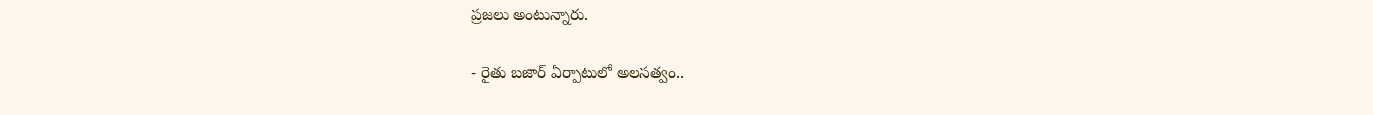ప్రజలు అంటున్నారు.

- రైతు బజార్‌ ఏర్పాటులో అలసత్వం..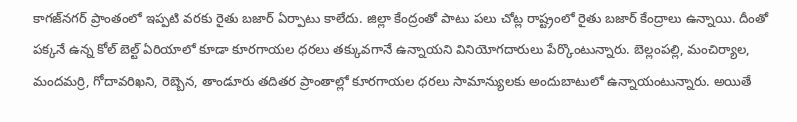కాగజ్‌నగర్‌ ప్రాంతంలో ఇప్పటి వరకు రైతు బజార్‌ ఏర్పాటు కాలేదు. జిల్లా కేంద్రంతో పాటు పలు చోట్ల రాష్ట్రంలో రైతు బజార్‌ కేంద్రాలు ఉన్నాయి. దీంతో పక్కనే ఉన్న కోల్‌ బెల్ట్‌ ఏరియాలో కూడా కూరగాయల ధరలు తక్కువగానే ఉన్నాయని వినియోగదారులు పేర్కొంటున్నారు. బెల్లంపల్లి, మంచిర్యాల, మందమర్రి, గోదావరిఖని, రెబ్బెన, తాండూరు తదితర ప్రాంతాల్లో కూరగాయల ధరలు సామాన్యులకు అందుబాటులో ఉన్నాయంటున్నారు. అయితే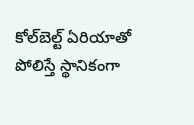కోల్‌బెల్ట్‌ ఏరియాతో పోలిస్తే స్థానికంగా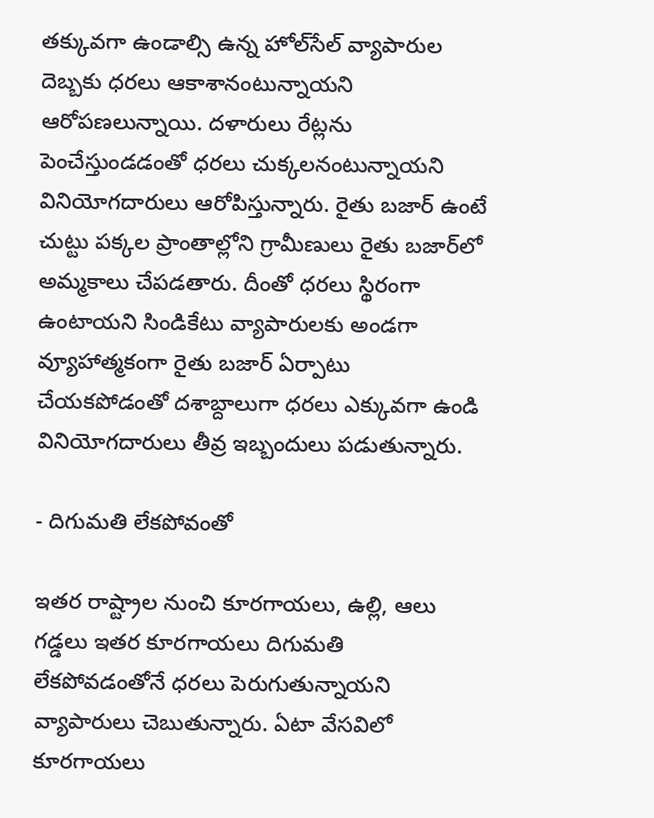తక్కువగా ఉండాల్సి ఉన్న హోల్‌సేల్‌ వ్యాపారుల దెబ్బకు ధరలు ఆకాశానంటున్నాయని ఆరోపణలున్నాయి. దళారులు రేట్లను పెంచేస్తుండడంతో ధరలు చుక్కలనంటున్నాయని వినియోగదారులు ఆరోపిస్తున్నారు. రైతు బజార్‌ ఉంటే చుట్టు పక్కల ప్రాంతాల్లోని గ్రామీణులు రైతు బజార్‌లో అమ్మకాలు చేపడతారు. దీంతో ధరలు స్థిరంగా ఉంటాయని సిండికేటు వ్యాపారులకు అండగా వ్యూహాత్మకంగా రైతు బజార్‌ ఏర్పాటు చేయకపోడంతో దశాబ్దాలుగా ధరలు ఎక్కువగా ఉండి వినియోగదారులు తీవ్ర ఇబ్బందులు పడుతున్నారు.

- దిగుమతి లేకపోవంతో

ఇతర రాష్ట్రాల నుంచి కూరగాయలు, ఉల్లి, ఆలు గడ్డలు ఇతర కూరగాయలు దిగుమతి లేకపోవడంతోనే ధరలు పెరుగుతున్నాయని వ్యాపారులు చెబుతున్నారు. ఏటా వేసవిలో కూరగాయలు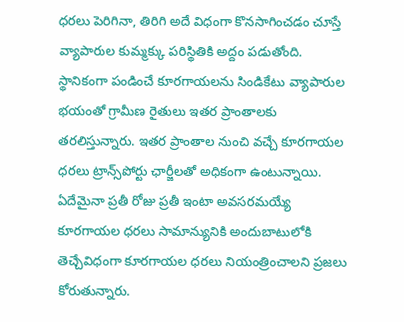ధరలు పెరిగినా, తిరిగి అదే విధంగా కొనసాగించడం చూస్తే వ్యాపారుల కుమ్మక్కు పరిస్థితికి అద్దం పడుతోంది. స్థానికంగా పండించే కూరగాయలను సిండికేటు వ్యాపారుల భయంతో గ్రామీణ రైతులు ఇతర ప్రాంతాలకు తరలిస్తున్నారు. ఇతర ప్రాంతాల నుంచి వచ్చే కూరగాయల ధరలు ట్రాన్స్‌పోర్టు ఛార్జీలతో అధికంగా ఉంటున్నాయి. ఏదేమైనా ప్రతీ రోజు ప్రతీ ఇంటా అవసరమయ్యే కూరగాయల ధరలు సామాన్యునికి అందుబాటులోకి తెచ్చేవిధంగా కూరగాయల ధరలు నియంత్రించాలని ప్రజలు కోరుతున్నారు.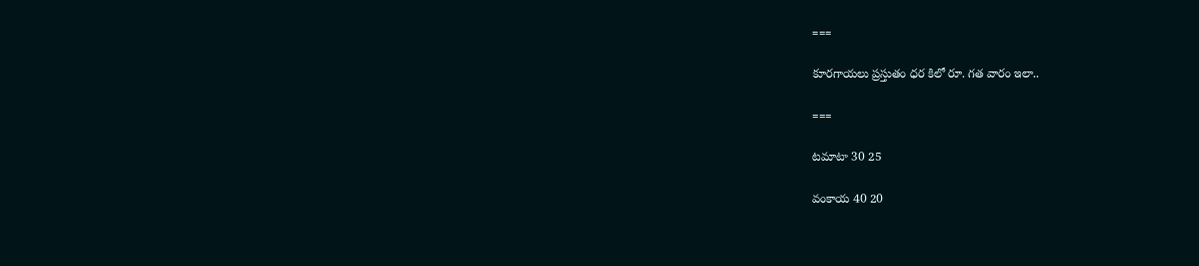===

కూరగాయలు ప్రస్తుతం ధర కిలో రూ. గత వారం ఇలా..

===

టమాటా 30 25

వంకాయ 40 20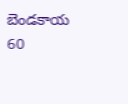బెండకాయ 60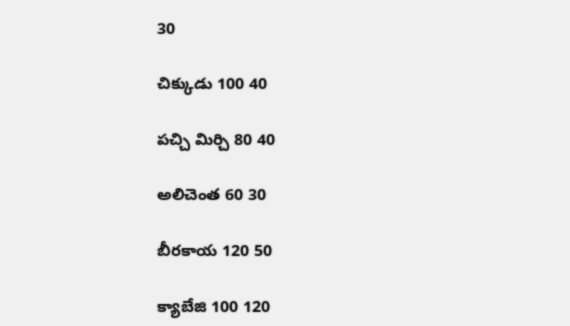30

చిక్కుడు 100 40

పచ్చి మిర్చి 80 40

అలిచెంత 60 30

బీరకాయ 120 50

క్యాబేజి 100 120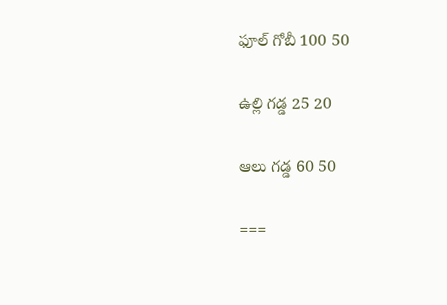ఫూల్‌ గోబీ 100 50

ఉల్లి గడ్డ 25 20

ఆలు గడ్డ 60 50

===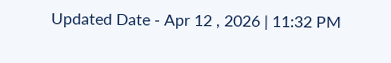Updated Date - Apr 12 , 2026 | 11:32 PM